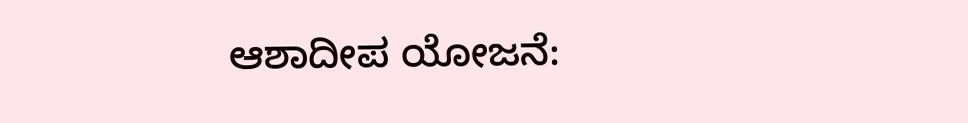ಆಶಾದೀಪ ಯೋಜನೆ: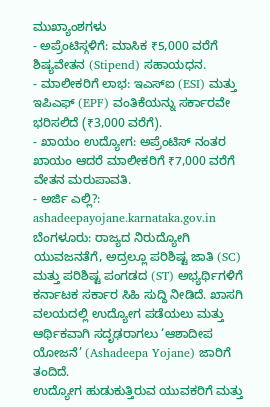ಮುಖ್ಯಾಂಶಗಳು
- ಅಪ್ರೆಂಟಿಸ್ಗಳಿಗೆ: ಮಾಸಿಕ ₹5,000 ವರೆಗೆ ಶಿಷ್ಯವೇತನ (Stipend) ಸಹಾಯಧನ.
- ಮಾಲೀಕರಿಗೆ ಲಾಭ: ಇಎಸ್ಐ (ESI) ಮತ್ತು ಇಪಿಎಫ್ (EPF) ವಂತಿಕೆಯನ್ನು ಸರ್ಕಾರವೇ ಭರಿಸಲಿದೆ (₹3,000 ವರೆಗೆ).
- ಖಾಯಂ ಉದ್ಯೋಗ: ಅಪ್ರೆಂಟಿಸ್ ನಂತರ ಖಾಯಂ ಆದರೆ ಮಾಲೀಕರಿಗೆ ₹7,000 ವರೆಗೆ ವೇತನ ಮರುಪಾವತಿ.
- ಅರ್ಜಿ ಎಲ್ಲಿ?: ashadeepayojane.karnataka.gov.in
ಬೆಂಗಳೂರು: ರಾಜ್ಯದ ನಿರುದ್ಯೋಗಿ ಯುವಜನತೆಗೆ, ಅದ್ರಲ್ಲೂ ಪರಿಶಿಷ್ಟ ಜಾತಿ (SC) ಮತ್ತು ಪರಿಶಿಷ್ಟ ಪಂಗಡದ (ST) ಅಭ್ಯರ್ಥಿಗಳಿಗೆ ಕರ್ನಾಟಕ ಸರ್ಕಾರ ಸಿಹಿ ಸುದ್ದಿ ನೀಡಿದೆ. ಖಾಸಗಿ ವಲಯದಲ್ಲಿ ಉದ್ಯೋಗ ಪಡೆಯಲು ಮತ್ತು ಆರ್ಥಿಕವಾಗಿ ಸದೃಢರಾಗಲು ‘ಆಶಾದೀಪ ಯೋಜನೆ’ (Ashadeepa Yojane) ಜಾರಿಗೆ ತಂದಿದೆ.
ಉದ್ಯೋಗ ಹುಡುಕುತ್ತಿರುವ ಯುವಕರಿಗೆ ಮತ್ತು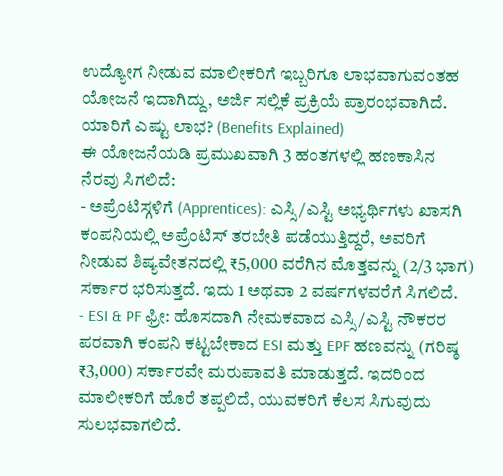ಉದ್ಯೋಗ ನೀಡುವ ಮಾಲೀಕರಿಗೆ ಇಬ್ಬರಿಗೂ ಲಾಭವಾಗುವಂತಹ ಯೋಜನೆ ಇದಾಗಿದ್ದು, ಅರ್ಜಿ ಸಲ್ಲಿಕೆ ಪ್ರಕ್ರಿಯೆ ಪ್ರಾರಂಭವಾಗಿದೆ.
ಯಾರಿಗೆ ಎಷ್ಟು ಲಾಭ? (Benefits Explained)
ಈ ಯೋಜನೆಯಡಿ ಪ್ರಮುಖವಾಗಿ 3 ಹಂತಗಳಲ್ಲಿ ಹಣಕಾಸಿನ ನೆರವು ಸಿಗಲಿದೆ:
- ಅಪ್ರೆಂಟಿಸ್ಗಳಿಗೆ (Apprentices): ಎಸ್ಸಿ/ಎಸ್ಟಿ ಅಭ್ಯರ್ಥಿಗಳು ಖಾಸಗಿ ಕಂಪನಿಯಲ್ಲಿ ಅಪ್ರೆಂಟಿಸ್ ತರಬೇತಿ ಪಡೆಯುತ್ತಿದ್ದರೆ, ಅವರಿಗೆ ನೀಡುವ ಶಿಷ್ಯವೇತನದಲ್ಲಿ ₹5,000 ವರೆಗಿನ ಮೊತ್ತವನ್ನು (2/3 ಭಾಗ) ಸರ್ಕಾರ ಭರಿಸುತ್ತದೆ. ಇದು 1 ಅಥವಾ 2 ವರ್ಷಗಳವರೆಗೆ ಸಿಗಲಿದೆ.
- ESI & PF ಫ್ರೀ: ಹೊಸದಾಗಿ ನೇಮಕವಾದ ಎಸ್ಸಿ/ಎಸ್ಟಿ ನೌಕರರ ಪರವಾಗಿ ಕಂಪನಿ ಕಟ್ಟಬೇಕಾದ ESI ಮತ್ತು EPF ಹಣವನ್ನು (ಗರಿಷ್ಠ ₹3,000) ಸರ್ಕಾರವೇ ಮರುಪಾವತಿ ಮಾಡುತ್ತದೆ. ಇದರಿಂದ ಮಾಲೀಕರಿಗೆ ಹೊರೆ ತಪ್ಪಲಿದೆ, ಯುವಕರಿಗೆ ಕೆಲಸ ಸಿಗುವುದು ಸುಲಭವಾಗಲಿದೆ.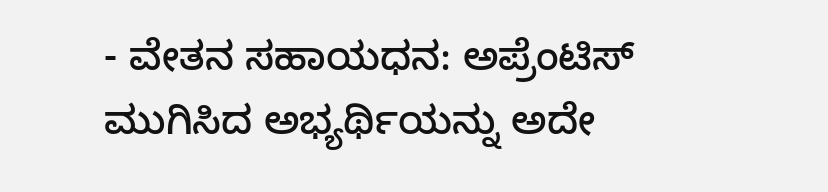- ವೇತನ ಸಹಾಯಧನ: ಅಪ್ರೆಂಟಿಸ್ ಮುಗಿಸಿದ ಅಭ್ಯರ್ಥಿಯನ್ನು ಅದೇ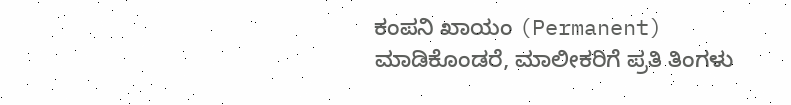ಕಂಪನಿ ಖಾಯಂ (Permanent) ಮಾಡಿಕೊಂಡರೆ, ಮಾಲೀಕರಿಗೆ ಪ್ರತಿ ತಿಂಗಳು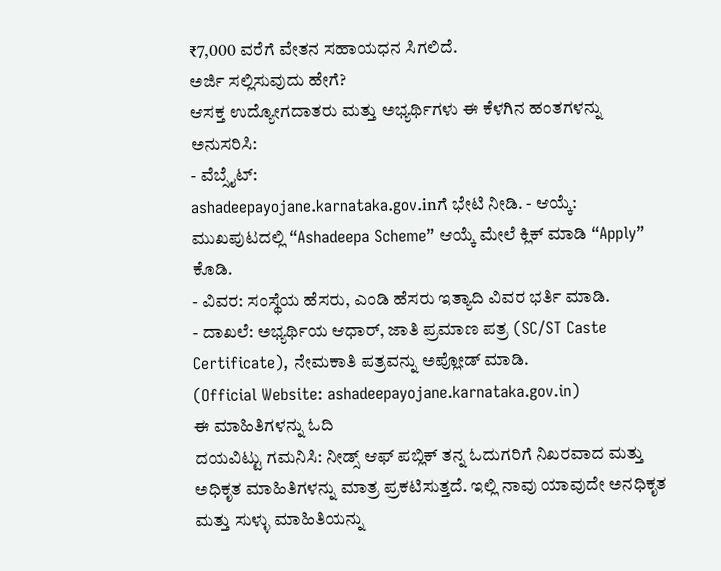₹7,000 ವರೆಗೆ ವೇತನ ಸಹಾಯಧನ ಸಿಗಲಿದೆ.
ಅರ್ಜಿ ಸಲ್ಲಿಸುವುದು ಹೇಗೆ?
ಆಸಕ್ತ ಉದ್ಯೋಗದಾತರು ಮತ್ತು ಅಭ್ಯರ್ಥಿಗಳು ಈ ಕೆಳಗಿನ ಹಂತಗಳನ್ನು ಅನುಸರಿಸಿ:
- ವೆಬ್ಸೈಟ್:
ashadeepayojane.karnataka.gov.inಗೆ ಭೇಟಿ ನೀಡಿ. - ಆಯ್ಕೆ: ಮುಖಪುಟದಲ್ಲಿ “Ashadeepa Scheme” ಆಯ್ಕೆ ಮೇಲೆ ಕ್ಲಿಕ್ ಮಾಡಿ “Apply” ಕೊಡಿ.
- ವಿವರ: ಸಂಸ್ಥೆಯ ಹೆಸರು, ಎಂಡಿ ಹೆಸರು ಇತ್ಯಾದಿ ವಿವರ ಭರ್ತಿ ಮಾಡಿ.
- ದಾಖಲೆ: ಅಭ್ಯರ್ಥಿಯ ಆಧಾರ್, ಜಾತಿ ಪ್ರಮಾಣ ಪತ್ರ (SC/ST Caste Certificate), ನೇಮಕಾತಿ ಪತ್ರವನ್ನು ಅಪ್ಲೋಡ್ ಮಾಡಿ.
(Official Website: ashadeepayojane.karnataka.gov.in)
ಈ ಮಾಹಿತಿಗಳನ್ನು ಓದಿ
ದಯವಿಟ್ಟು ಗಮನಿಸಿ: ನೀಡ್ಸ್ ಆಫ್ ಪಬ್ಲಿಕ್ ತನ್ನ ಓದುಗರಿಗೆ ನಿಖರವಾದ ಮತ್ತು ಅಧಿಕೃತ ಮಾಹಿತಿಗಳನ್ನು ಮಾತ್ರ ಪ್ರಕಟಿಸುತ್ತದೆ. ಇಲ್ಲಿ ನಾವು ಯಾವುದೇ ಅನಧಿಕೃತ ಮತ್ತು ಸುಳ್ಳು ಮಾಹಿತಿಯನ್ನು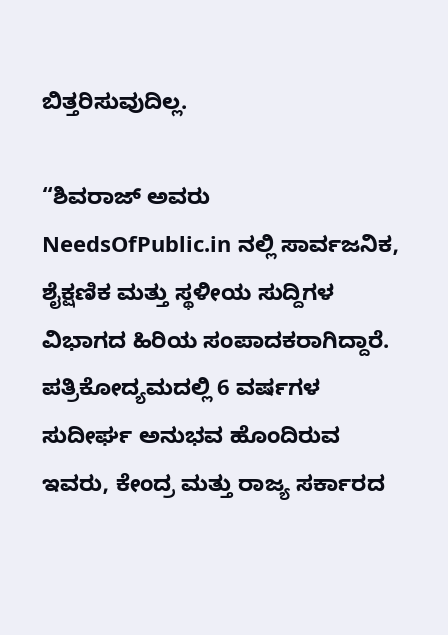ಬಿತ್ತರಿಸುವುದಿಲ್ಲ.

“ಶಿವರಾಜ್ ಅವರು NeedsOfPublic.in ನಲ್ಲಿ ಸಾರ್ವಜನಿಕ, ಶೈಕ್ಷಣಿಕ ಮತ್ತು ಸ್ಥಳೀಯ ಸುದ್ದಿಗಳ ವಿಭಾಗದ ಹಿರಿಯ ಸಂಪಾದಕರಾಗಿದ್ದಾರೆ. ಪತ್ರಿಕೋದ್ಯಮದಲ್ಲಿ 6 ವರ್ಷಗಳ ಸುದೀರ್ಘ ಅನುಭವ ಹೊಂದಿರುವ ಇವರು, ಕೇಂದ್ರ ಮತ್ತು ರಾಜ್ಯ ಸರ್ಕಾರದ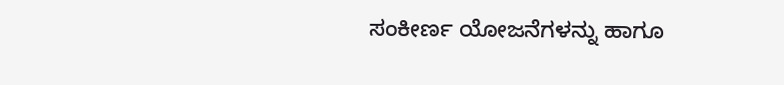ಸಂಕೀರ್ಣ ಯೋಜನೆಗಳನ್ನು ಹಾಗೂ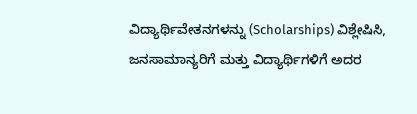ವಿದ್ಯಾರ್ಥಿವೇತನಗಳನ್ನು (Scholarships) ವಿಶ್ಲೇಷಿಸಿ, ಜನಸಾಮಾನ್ಯರಿಗೆ ಮತ್ತು ವಿದ್ಯಾರ್ಥಿಗಳಿಗೆ ಅದರ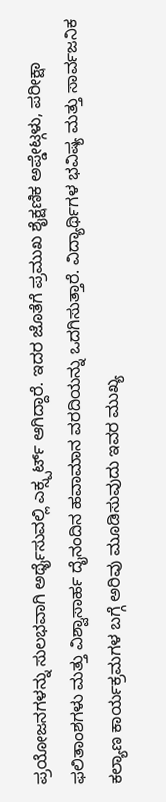ಪ್ರಯೋಜನಗಳನ್ನು ಸುಲಭವಾಗಿ ಅರ್ಥೈಸುವಲ್ಲಿ ಎಕ್ಸ್ಪರ್ಟ್ ಆಗಿದ್ದಾರೆ. ಇದರ ಜೊತೆಗೆ ಪ್ರಮುಖ ಶೈಕ್ಷಣಿಕ ಅಪ್ಡೇಟ್ಗಳು, ಪರೀಕ್ಷಾ ಫಲಿತಾಂಶಗಳು ಮತ್ತು ವಿಶ್ವಾಸಾರ್ಹ ದೈನಂದಿನ ಹವಾಮಾನ ವರದಿಯನ್ನು ಒದಗಿಸುತ್ತಾರೆ. ವಿದ್ಯಾರ್ಥಿಗಳ ಭವಿಷ್ಯ ಮತ್ತು ಸಾರ್ವಜನಿಕ ಕಲ್ಯಾಣ ಕಾರ್ಯಕ್ರಮಗಳ ಬಗ್ಗೆ ಅರಿವು ಮೂಡಿಸುವುದು ಇವರ ಮುಖ್ಯ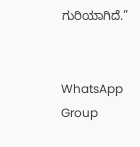ಗುರಿಯಾಗಿದೆ.”


WhatsApp Group